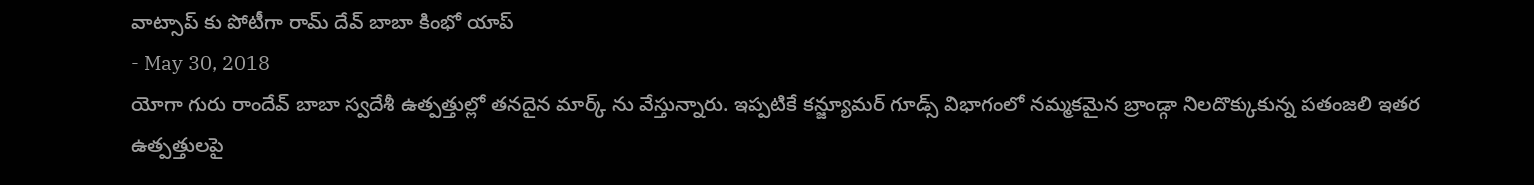వాట్సాప్ కు పోటీగా రామ్ దేవ్ బాబా కింభో యాప్
- May 30, 2018
యోగా గురు రాందేవ్ బాబా స్వదేశీ ఉత్పత్తుల్లో తనదైన మార్క్ ను వేస్తున్నారు. ఇప్పటికే కన్జ్యూమర్ గూడ్స్ విభాగంలో నమ్మకమైన బ్రాండ్గా నిలదొక్కుకున్న పతంజలి ఇతర ఉత్పత్తులపై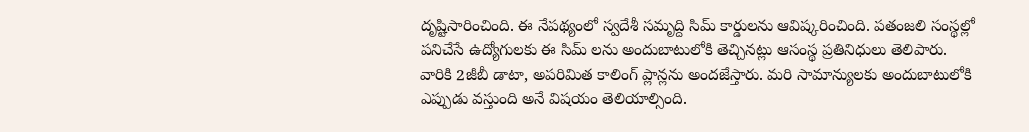దృష్టిసారించింది. ఈ నేపథ్యంలో స్వదేశీ సమృద్ది సిమ్ కార్డులను ఆవిష్కరించింది. పతంజలి సంస్థల్లో పనిచేసే ఉద్యోగులకు ఈ సిమ్ లను అందుబాటులోకి తెచ్చినట్లు ఆసంస్థ ప్రతినిధులు తెలిపారు.
వారికి 2జీబీ డాటా, అపరిమిత కాలింగ్ ప్లాన్లను అందజేస్తారు. మరి సామాన్యులకు అందుబాటులోకి ఎప్పుడు వస్తుంది అనే విషయం తెలియాల్సింది.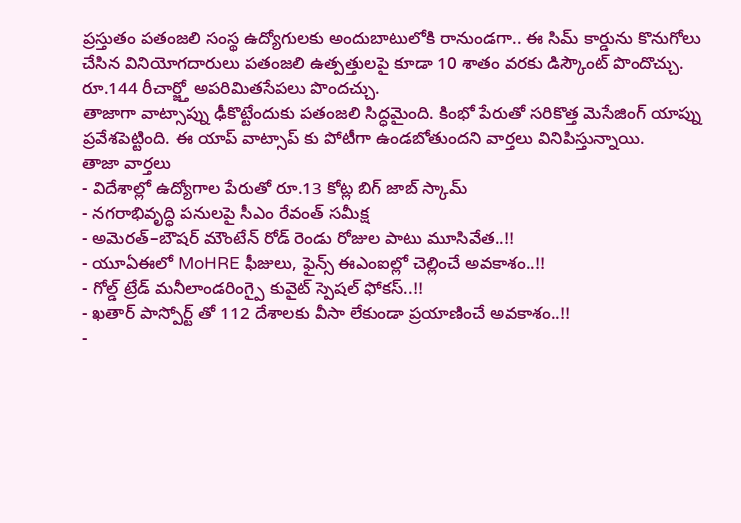ప్రస్తుతం పతంజలి సంస్థ ఉద్యోగులకు అందుబాటులోకి రానుండగా.. ఈ సిమ్ కార్డును కొనుగోలు చేసిన వినియోగదారులు పతంజలి ఉత్పత్తులపై కూడా 10 శాతం వరకు డిస్కౌంట్ పొందొచ్చు. రూ.144 రీచార్జ్తో అపరిమితసేపలు పొందచ్చు.
తాజాగా వాట్సాప్ను ఢీకొట్టేందుకు పతంజలి సిద్ధమైంది. కింభో పేరుతో సరికొత్త మెసేజింగ్ యాప్ను ప్రవేశపెట్టింది. ఈ యాప్ వాట్సాప్ కు పోటీగా ఉండబోతుందని వార్తలు వినిపిస్తున్నాయి.
తాజా వార్తలు
- విదేశాల్లో ఉద్యోగాల పేరుతో రూ.13 కోట్ల బిగ్ జాబ్ స్కామ్
- నగరాభివృద్ధి పనులపై సీఎం రేవంత్ సమీక్ష
- అమెరత్–బౌషర్ మౌంటేన్ రోడ్ రెండు రోజుల పాటు మూసివేత..!!
- యూఏఈలో MoHRE ఫీజులు, ఫైన్స్ ఈఎంఐల్లో చెల్లించే అవకాశం..!!
- గోల్డ్ ట్రేడ్ మనీలాండరింగ్పై కువైట్ స్పెషల్ ఫోకస్..!!
- ఖతార్ పాస్పోర్ట్ తో 112 దేశాలకు వీసా లేకుండా ప్రయాణించే అవకాశం..!!
-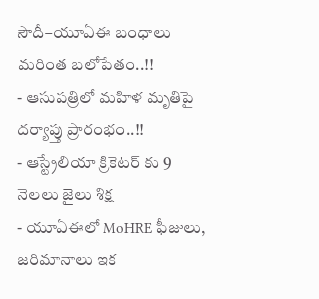సౌదీ–యూఏఈ బంధాలు మరింత బలోపేతం..!!
- ఆసుపత్రిలో మహిళ మృతిపై దర్యాప్తు ప్రారంభం..!!
- ఆస్ట్రేలియా క్రికెటర్ కు 9 నెలలు జైలు శిక్ష
- యూఏఈలో MoHRE ఫీజులు, జరిమానాలు ఇక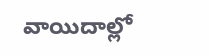వాయిదాల్లో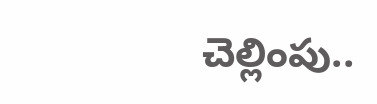చెల్లింపు..